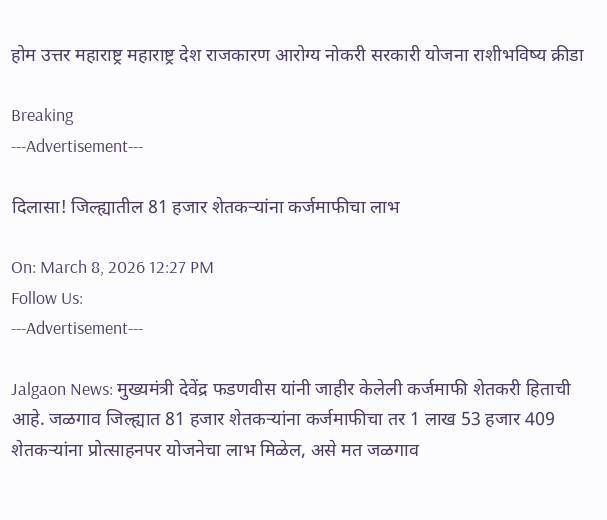होम उत्तर महाराष्ट्र महाराष्ट्र देश राजकारण आरोग्य नोकरी सरकारी योजना राशीभविष्य क्रीडा

Breaking
---Advertisement---

दिलासा! जिल्ह्यातील 81 हजार शेतकऱ्यांना कर्जमाफीचा लाभ

On: March 8, 2026 12:27 PM
Follow Us:
---Advertisement---

Jalgaon News: मुख्यमंत्री देवेंद्र फडणवीस यांनी जाहीर केलेली कर्जमाफी शेतकरी हिताची आहे. जळगाव जिल्ह्यात 81 हजार शेतकऱ्यांना कर्जमाफीचा तर 1 लाख 53 हजार 409 शेतकऱ्यांना प्रोत्साहनपर योजनेचा लाभ मिळेल, असे मत जळगाव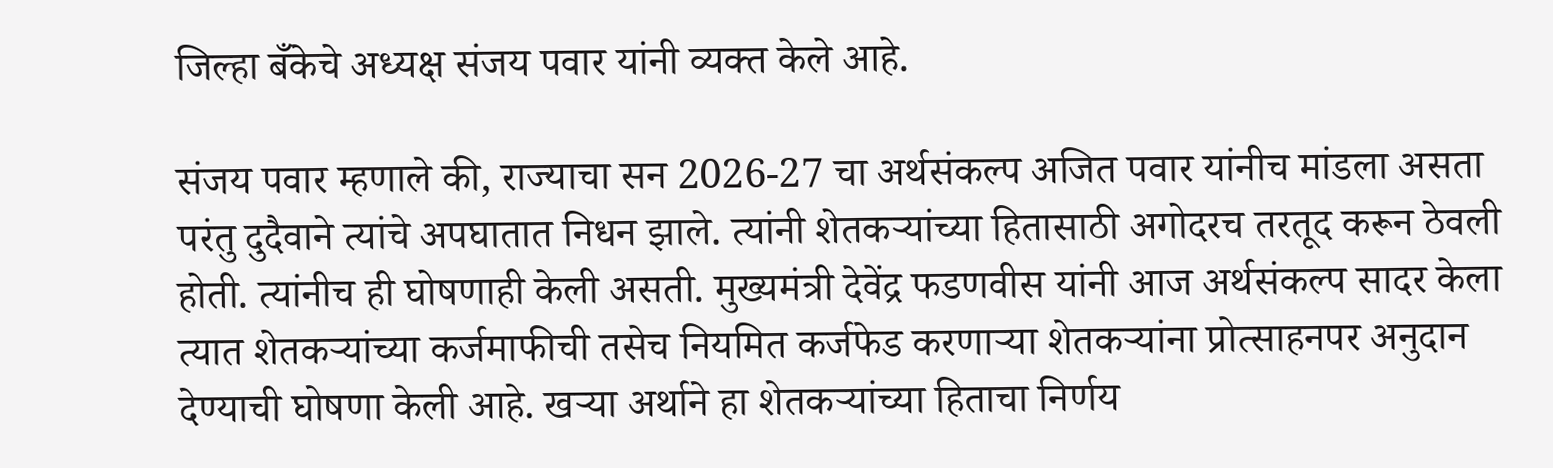जिल्हा बँकेचे अध्यक्ष संजय पवार यांनी व्यक्त केले आहे.

संजय पवार म्हणाले की, राज्याचा सन 2026-27 चा अर्थसंकल्प अजित पवार यांनीच मांडला असता परंतु दुदैवाने त्यांचे अपघातात निधन झाले. त्यांनी शेतकऱ्यांच्या हितासाठी अगोदरच तरतूद करून ठेवली होती. त्यांनीच ही घोषणाही केली असती. मुख्यमंत्री देवेंद्र फडणवीस यांनी आज अर्थसंकल्प सादर केला त्यात शेतकऱ्यांच्या कर्जमाफीची तसेच नियमित कर्जफेड करणाऱ्या शेतकऱ्यांना प्रोत्साहनपर अनुदान देण्याची घोषणा केली आहे. खऱ्या अर्थाने हा शेतकऱ्यांच्या हिताचा निर्णय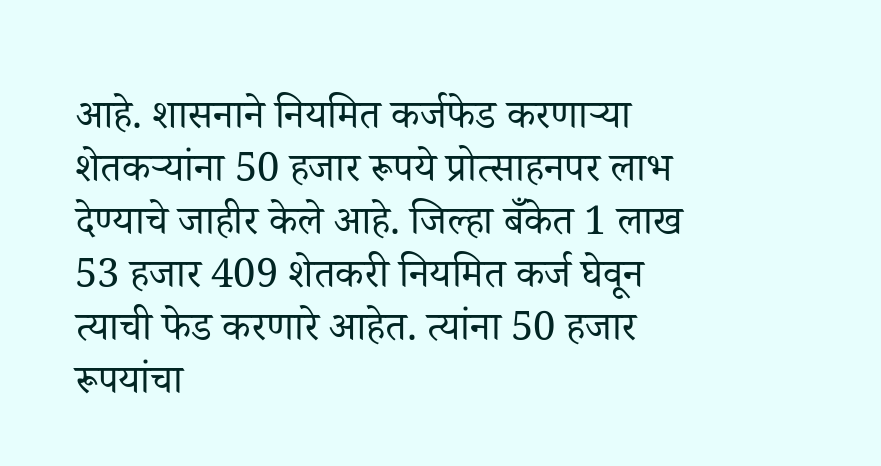आहे. शासनाने नियमित कर्जफेड करणाऱ्या शेतकऱ्यांना 50 हजार रूपये प्रोत्साहनपर लाभ देण्याचे जाहीर केले आहे. जिल्हा बँकेत 1 लाख 53 हजार 409 शेतकरी नियमित कर्ज घेवून त्याची फेड करणारे आहेत. त्यांना 50 हजार रूपयांचा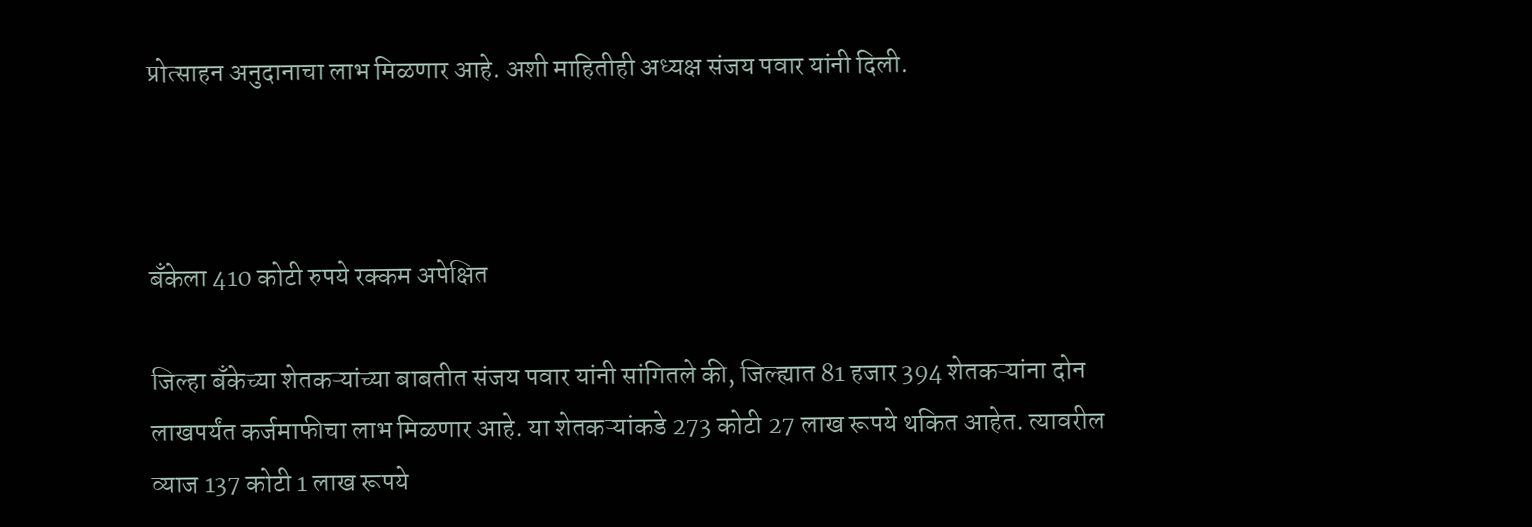प्रोत्साहन अनुदानाचा लाभ मिळणार आहे. अशी माहितीही अध्यक्ष संजय पवार यांनी दिली.



बँकेला 410 कोटी रुपये रक्कम अपेक्षित

जिल्हा बँकेच्या शेतकऱ्यांच्या बाबतीत संजय पवार यांनी सांगितले की, जिल्ह्यात 81 हजार 394 शेतकऱ्यांना दोन लाखपर्यंत कर्जमाफीचा लाभ मिळणार आहे. या शेतकऱ्यांकडे 273 कोटी 27 लाख रूपये थकित आहेत. त्यावरील व्याज 137 कोटी 1 लाख रूपये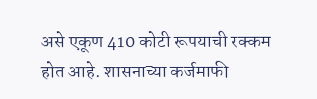असे एकूण 410 कोटी रूपयाची रक्कम होत आहे. शासनाच्या कर्जमाफी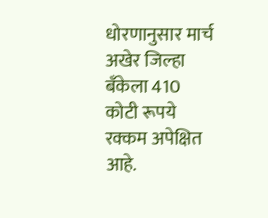धोरणानुसार मार्च अखेर जिल्हा बँकेला 410 कोटी रूपये रक्कम अपेक्षित आहे.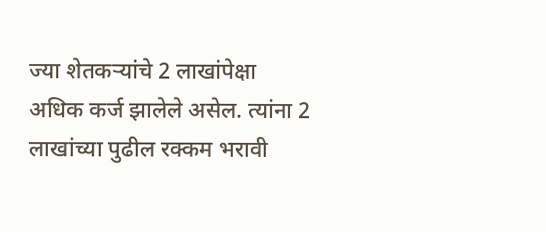ज्या शेतकऱ्यांचे 2 लाखांपेक्षा अधिक कर्ज झालेले असेल. त्यांना 2 लाखांच्या पुढील रक्कम भरावी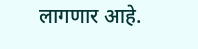लागणार आहे.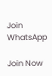Join WhatsApp

Join Now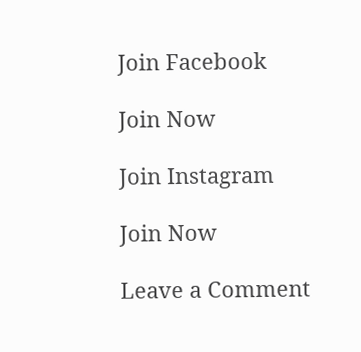Join Facebook

Join Now

Join Instagram

Join Now

Leave a Comment